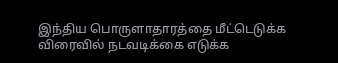இந்திய பொருளாதாரத்தை மீட்டெடுக்க விரைவில் நடவடிக்கை எடுக்க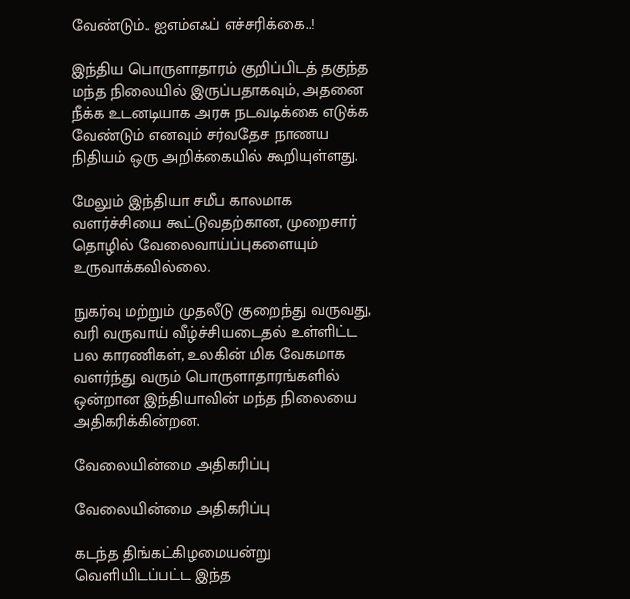வேண்டும்.. ஐஎம்எஃப் எச்சரிக்கை..!

இந்திய பொருளாதாரம் குறிப்பிடத் தகுந்த மந்த நிலையில் இருப்பதாகவும், அதனை நீக்க உடனடியாக அரசு நடவடிக்கை எடுக்க வேண்டும் எனவும் சர்வதேச நாணய நிதியம் ஒரு அறிக்கையில் கூறியுள்ளது.

மேலும் இந்தியா சமீப காலமாக வளர்ச்சியை கூட்டுவதற்கான, முறைசார் தொழில் வேலைவாய்ப்புகளையும் உருவாக்கவில்லை.

நுகர்வு மற்றும் முதலீடு குறைந்து வருவது, வரி வருவாய் வீழ்ச்சியடைதல் உள்ளிட்ட பல காரணிகள், உலகின் மிக வேகமாக வளர்ந்து வரும் பொருளாதாரங்களில் ஒன்றான இந்தியாவின் மந்த நிலையை அதிகரிக்கின்றன.

வேலையின்மை அதிகரிப்பு

வேலையின்மை அதிகரிப்பு

கடந்த திங்கட்கிழமையன்று வெளியிடப்பட்ட இந்த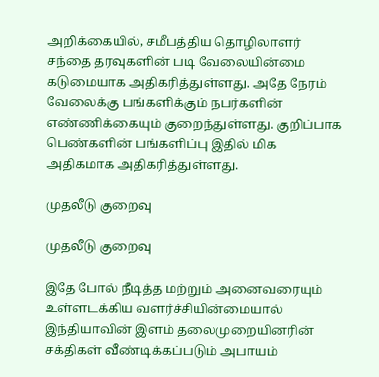அறிக்கையில், சமீபத்திய தொழிலாளர் சந்தை தரவுகளின் படி வேலையின்மை கடுமையாக அதிகரித்துள்ளது. அதே நேரம் வேலைக்கு பங்களிக்கும் நபர்களின் எண்ணிக்கையும் குறைந்துள்ளது. குறிப்பாக பெண்களின் பங்களிப்பு இதில் மிக அதிகமாக அதிகரித்துள்ளது.

முதலீடு குறைவு

முதலீடு குறைவு

இதே போல் நீடித்த மற்றும் அனைவரையும் உள்ளடக்கிய வளர்ச்சியின்மையால் இந்தியாவின் இளம் தலைமுறையினரின் சக்திகள் வீண்டிக்கப்படும் அபாயம்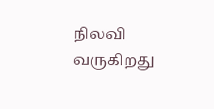நிலவி வருகிறது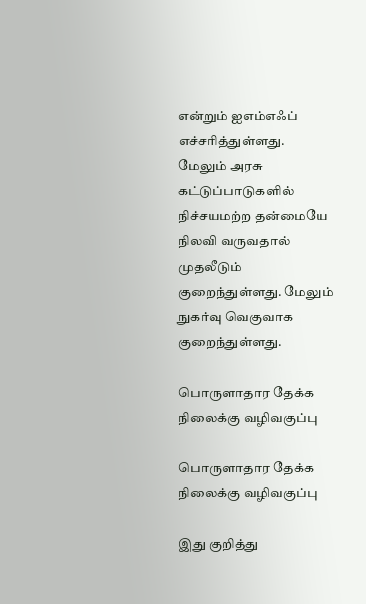என்றும் ஐஎம்எஃப் எச்சரித்துள்ளது. மேலும் அரசு கட்டுப்பாடுகளில் நிச்சயமற்ற தன்மையே நிலவி வருவதால் முதலீடும் குறைந்துள்ளது. மேலும் நுகர்வு வெகுவாக குறைந்துள்ளது.

பொருளாதார தேக்க நிலைக்கு வழிவகுப்பு

பொருளாதார தேக்க நிலைக்கு வழிவகுப்பு

இது குறித்து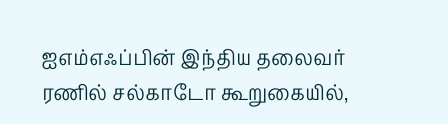ஐஎம்எஃப்பின் இந்திய தலைவர் ரணில் சல்காடோ கூறுகையில்,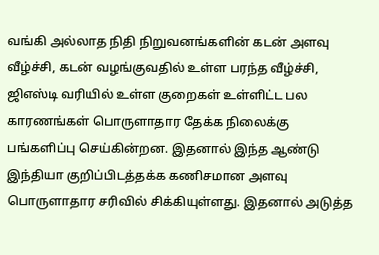வங்கி அல்லாத நிதி நிறுவனங்களின் கடன் அளவு வீழ்ச்சி, கடன் வழங்குவதில் உள்ள பரந்த வீழ்ச்சி, ஜிஎஸ்டி வரியில் உள்ள குறைகள் உள்ளிட்ட பல காரணங்கள் பொருளாதார தேக்க நிலைக்கு பங்களிப்பு செய்கின்றன. இதனால் இந்த ஆண்டு இந்தியா குறிப்பிடத்தக்க கணிசமான அளவு பொருளாதார சரிவில் சிக்கியுள்ளது. இதனால் அடுத்த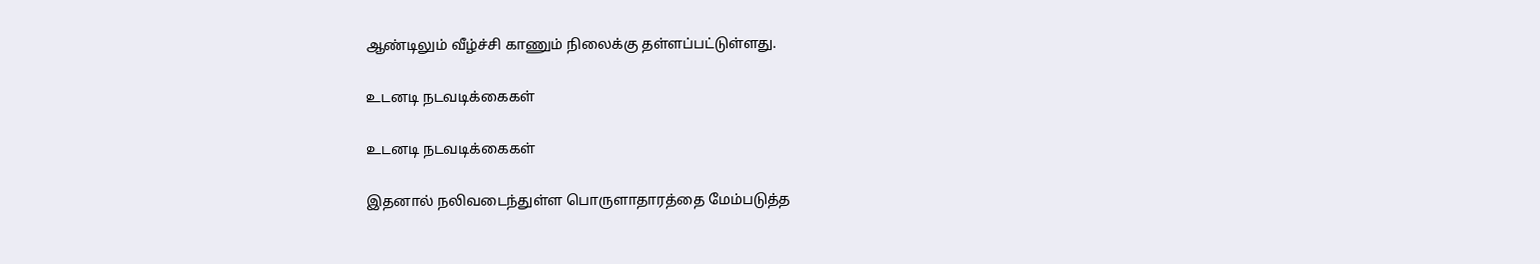ஆண்டிலும் வீழ்ச்சி காணும் நிலைக்கு தள்ளப்பட்டுள்ளது.

உடனடி நடவடிக்கைகள்

உடனடி நடவடிக்கைகள்

இதனால் நலிவடைந்துள்ள பொருளாதாரத்தை மேம்படுத்த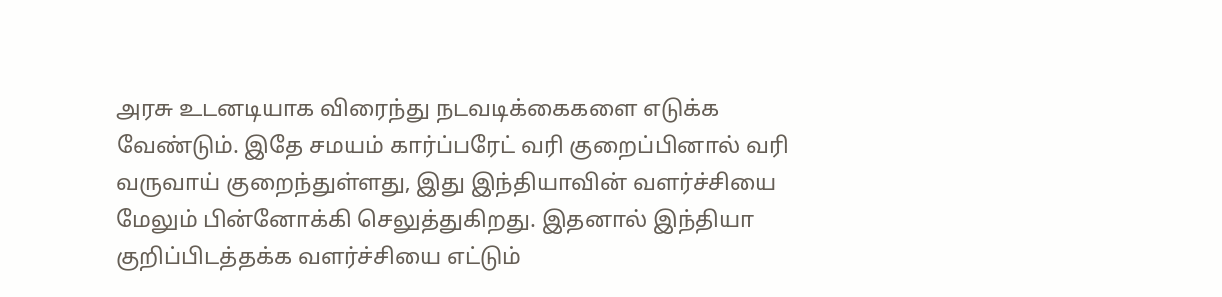அரசு உடனடியாக விரைந்து நடவடிக்கைகளை எடுக்க வேண்டும். இதே சமயம் கார்ப்பரேட் வரி குறைப்பினால் வரி வருவாய் குறைந்துள்ளது, இது இந்தியாவின் வளர்ச்சியை மேலும் பின்னோக்கி செலுத்துகிறது. இதனால் இந்தியா குறிப்பிடத்தக்க வளர்ச்சியை எட்டும்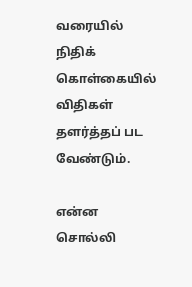வரையில் நிதிக் கொள்கையில் விதிகள் தளர்த்தப் பட வேண்டும்.

என்ன சொல்லி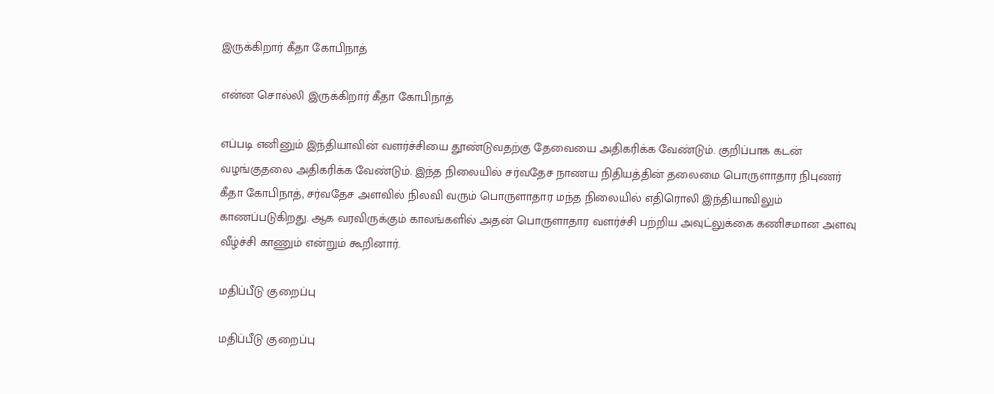இருக்கிறார் கீதா கோபிநாத்

என்ன சொல்லி இருக்கிறார் கீதா கோபிநாத்

எப்படி எனினும் இந்தியாவின் வளர்ச்சியை தூண்டுவதற்கு தேவையை அதிகரிக்க வேண்டும். குறிப்பாக கடன் வழங்குதலை அதிகரிக்க வேண்டும். இந்த நிலையில் சர்வதேச நாணய நிதியத்தின் தலைமை பொருளாதார நிபுணர் கீதா கோபிநாத், சர்வதேச அளவில் நிலவி வரும் பொருளாதார மந்த நிலையில் எதிரொலி இந்தியாவிலும் காணப்படுகிறது. ஆக வரவிருக்கும் காலங்களில் அதன் பொருளாதார வளர்ச்சி பற்றிய அவுட்லுக்கை கணிசமான அளவு வீழ்ச்சி காணும் என்றும் கூறினார்.

மதிப்பீடு குறைப்பு

மதிப்பீடு குறைப்பு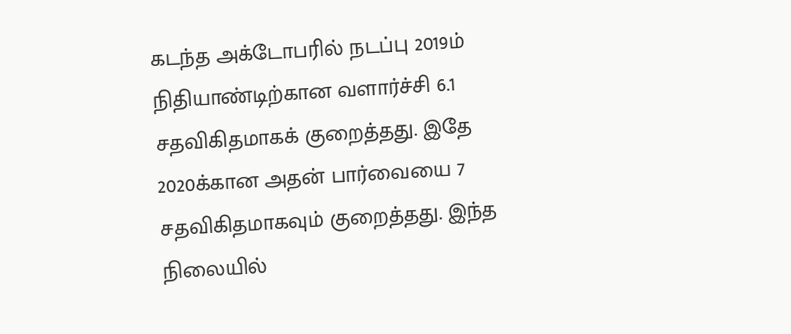கடந்த அக்டோபரில் நடப்பு 2019ம் நிதியாண்டிற்கான வளார்ச்சி 6.1 சதவிகிதமாகக் குறைத்தது. இதே 2020க்கான அதன் பார்வையை 7 சதவிகிதமாகவும் குறைத்தது. இந்த நிலையில்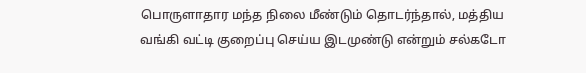பொருளாதார மந்த நிலை மீண்டும் தொடர்ந்தால், மத்திய வங்கி வட்டி குறைப்பு செய்ய இடமுண்டு என்றும் சல்கடோ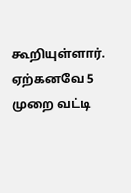கூறியுள்ளார். ஏற்கனவே 5 முறை வட்டி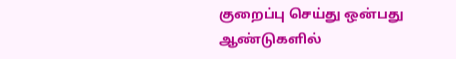குறைப்பு செய்து ஒன்பது ஆண்டுகளில்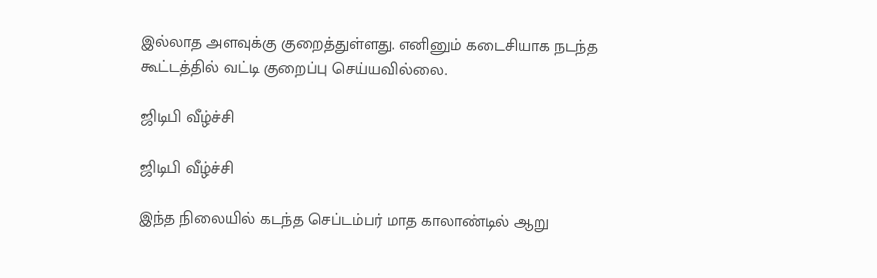இல்லாத அளவுக்கு குறைத்துள்ளது. எனினும் கடைசியாக நடந்த கூட்டத்தில் வட்டி குறைப்பு செய்யவில்லை.

ஜிடிபி வீழ்ச்சி

ஜிடிபி வீழ்ச்சி

இந்த நிலையில் கடந்த செப்டம்பர் மாத காலாண்டில் ஆறு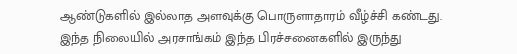ஆண்டுகளில் இல்லாத அளவுக்கு பொருளாதாரம் வீழ்ச்சி கண்டது. இந்த நிலையில் அரசாங்கம் இந்த பிரச்சனைகளில் இருந்து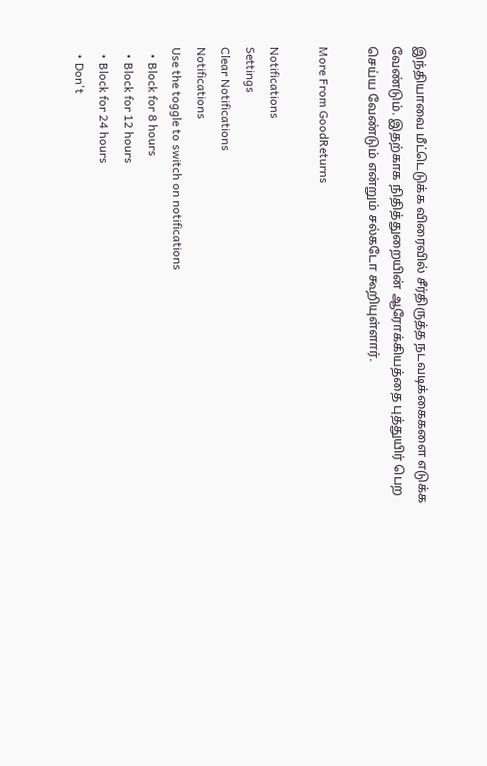இந்தியாவை மீட்டெடுக்க விரைவில் சீர்திருத்த நடவடிக்கைகளை எடுக்க வேண்டும். இதற்காக நிதித்துறையின் ஆரோக்கியத்தை புத்துயிர் பெற செய்ய வேண்டும் என்றும் சல்கடோ கூறியுள்ளார்.

More From GoodReturns

Notifications
Settings
Clear Notifications
Notifications
Use the toggle to switch on notifications
  • Block for 8 hours
  • Block for 12 hours
  • Block for 24 hours
  • Don't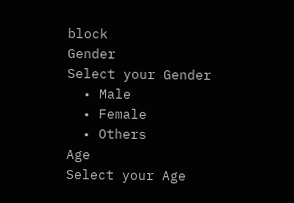block
Gender
Select your Gender
  • Male
  • Female
  • Others
Age
Select your Age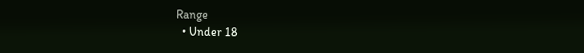Range
  • Under 18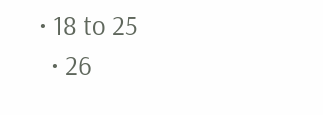• 18 to 25
  • 26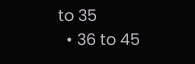to 35
  • 36 to 45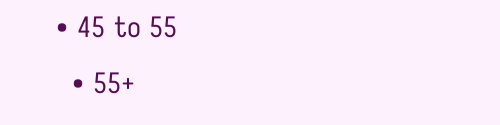• 45 to 55
  • 55+